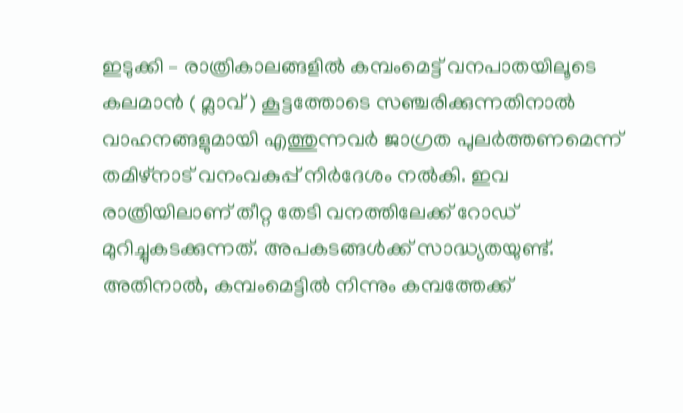ഇടുക്കി – രാത്രികാലങ്ങളിൽ കമ്പംമെട്ട് വനപാതയിലൂടെ കലമാൻ ( മ്ലാവ് ) കൂട്ടത്തോടെ സഞ്ചരിക്കുന്നതിനാൽ വാഹനങ്ങളുമായി എത്തുന്നവർ ജാഗ്രത പുലർത്തണമെന്ന് തമിഴ്നാട് വനംവകുപ്പ് നിർദേശം നൽകി. ഇവ രാത്രിയിലാണ് തീറ്റ തേടി വനത്തിലേക്ക് റോഡ് മുറിച്ചുകടക്കുന്നത്. അപകടങ്ങൾക്ക് സാദ്ധ്യതയുണ്ട്. അതിനാൽ, കമ്പംമെട്ടിൽ നിന്നും കമ്പത്തേക്ക്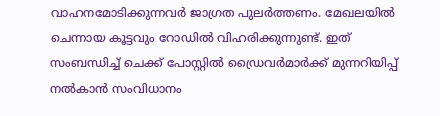വാഹനമോടിക്കുന്നവർ ജാഗ്രത പുലർത്തണം. മേഖലയിൽ ചെന്നായ കൂട്ടവും റോഡിൽ വിഹരിക്കുന്നുണ്ട്. ഇത് സംബന്ധിച്ച് ചെക്ക് പോസ്റ്റിൽ ഡ്രൈവർമാർക്ക് മുന്നറിയിപ്പ് നൽകാൻ സംവിധാനം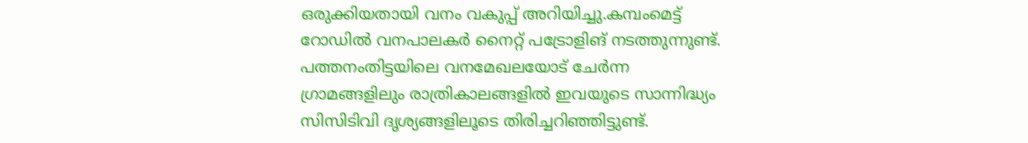ഒരുക്കിയതായി വനം വകുപ്പ് അറിയിച്ചു.കമ്പംമെട്ട് റോഡിൽ വനപാലകർ നൈറ്റ് പട്രോളിങ് നടത്തുന്നുണ്ട്. പത്തനംതിട്ടയിലെ വനമേഖലയോട് ചേർന്ന ഗ്രാമങ്ങളിലും രാത്രികാലങ്ങളിൽ ഇവയുടെ സാന്നിദ്ധ്യം സിസിടിവി ദൃശ്യങ്ങളിലൂടെ തിരിച്ചറിഞ്ഞിട്ടുണ്ട്.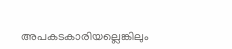അപകടകാരിയല്ലെങ്കിലും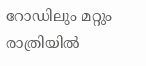റോഡിലും മറ്റും രാത്രിയിൽ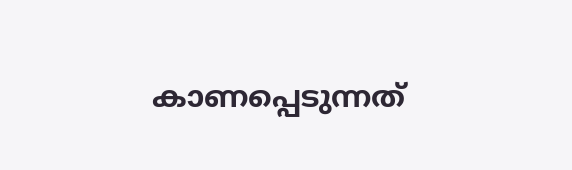കാണപ്പെടുന്നത്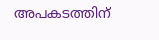അപകടത്തിന്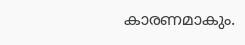കാരണമാകും.